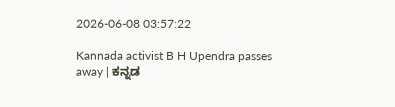2026-06-08 03:57:22

Kannada activist B H Upendra passes away | ಕನ್ನಡ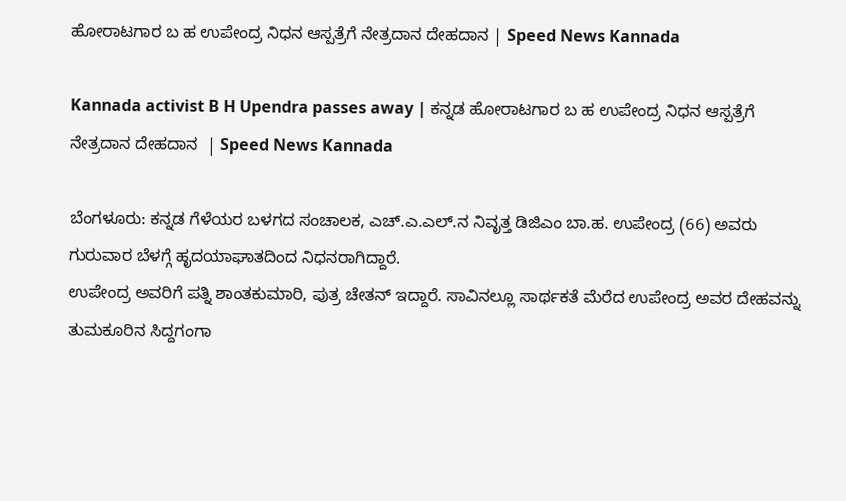ಹೋರಾಟಗಾರ ಬ ಹ ಉಪೇಂದ್ರ ನಿಧನ ಆಸ್ಪತ್ರೆಗೆ ನೇತ್ರದಾನ ದೇಹದಾನ | Speed News Kannada

Kannada activist B H Upendra passes away | ಕನ್ನಡ ಹೋರಾಟಗಾರ ಬ ಹ ಉಪೇಂದ್ರ ನಿಧನ ಆಸ್ಪತ್ರೆಗೆ ನೇತ್ರದಾನ ದೇಹದಾನ  | Speed News Kannada

ಬೆಂಗಳೂರು: ಕನ್ನಡ ಗೆಳೆಯರ ಬಳಗದ ಸಂಚಾಲಕ, ಎಚ್.ಎ.ಎಲ್‌.ನ ನಿವೃತ್ತ ಡಿಜಿಎಂ ಬಾ.ಹ. ಉಪೇಂದ್ರ (66) ಅವರು ಗುರುವಾರ ಬೆಳಗ್ಗೆ ಹೃದಯಾಘಾತದಿಂದ ನಿಧನರಾಗಿದ್ದಾರೆ.
ಉಪೇಂದ್ರ ಅವರಿಗೆ ಪತ್ನಿ ಶಾಂತಕುಮಾರಿ, ಪುತ್ರ ಚೇತನ್ ಇದ್ದಾರೆ. ಸಾವಿನಲ್ಲೂ ಸಾರ್ಥಕತೆ ಮೆರೆದ ಉಪೇಂದ್ರ ಅವರ ದೇಹವನ್ನು ತುಮಕೂರಿನ ಸಿದ್ದಗಂಗಾ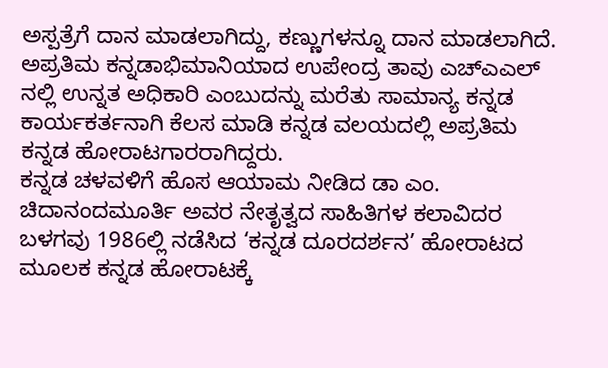ಅಸ್ಪತ್ರೆಗೆ ದಾನ ಮಾಡಲಾಗಿದ್ದು, ಕಣ್ಣುಗಳನ್ನೂ ದಾನ ಮಾಡಲಾಗಿದೆ.
ಅಪ್ರತಿಮ ಕನ್ನಡಾಭಿಮಾನಿಯಾದ ಉಪೇಂದ್ರ ತಾವು ಎಚ್ಎಎಲ್ ನಲ್ಲಿ ಉನ್ನತ ಅಧಿಕಾರಿ ಎಂಬುದನ್ನು ಮರೆತು ಸಾಮಾನ್ಯ ಕನ್ನಡ ಕಾರ್ಯಕರ್ತನಾಗಿ ಕೆಲಸ ಮಾಡಿ ಕನ್ನಡ ವಲಯದಲ್ಲಿ ಅಪ್ರತಿಮ ಕನ್ನಡ ಹೋರಾಟಗಾರರಾಗಿದ್ದರು.
ಕನ್ನಡ ಚಳವಳಿಗೆ ಹೊಸ ಆಯಾಮ ನೀಡಿದ ಡಾ ಎಂ. ಚಿದಾನಂದಮೂರ್ತಿ ಅವರ ನೇತೃತ್ವದ ಸಾಹಿತಿಗಳ ಕಲಾವಿದರ ಬಳಗವು 1986ಲ್ಲಿ ನಡೆಸಿದ ‘ಕನ್ನಡ ದೂರದರ್ಶನ’ ಹೋರಾಟದ ಮೂಲಕ ಕನ್ನಡ ಹೋರಾಟಕ್ಕೆ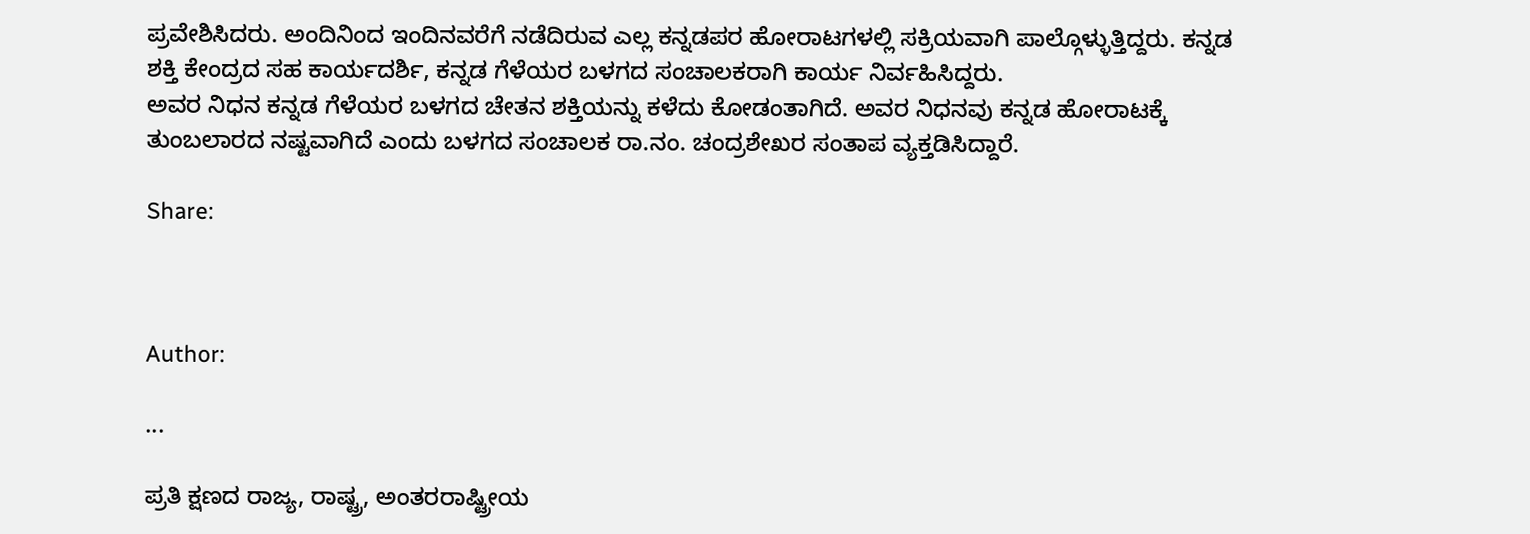ಪ್ರವೇಶಿಸಿದರು. ಅಂದಿನಿಂದ ಇಂದಿನವರೆಗೆ ನಡೆದಿರುವ ಎಲ್ಲ ಕನ್ನಡಪರ ಹೋರಾಟಗಳಲ್ಲಿ ಸಕ್ರಿಯವಾಗಿ ಪಾಲ್ಗೊಳ್ಳುತ್ತಿದ್ದರು. ಕನ್ನಡ ಶಕ್ತಿ ಕೇಂದ್ರದ ಸಹ ಕಾರ್ಯದರ್ಶಿ, ಕನ್ನಡ ಗೆಳೆಯರ ಬಳಗದ ಸಂಚಾಲಕರಾಗಿ ಕಾರ್ಯ ನಿರ್ವಹಿಸಿದ್ದರು.
ಅವರ ನಿಧನ ಕನ್ನಡ ಗೆಳೆಯರ ಬಳಗದ ಚೇತನ ಶಕ್ತಿಯನ್ನು ಕಳೆದು ಕೋಡಂತಾಗಿದೆ. ಅವರ ನಿಧನವು ಕನ್ನಡ ಹೋರಾಟಕ್ಕೆ ತುಂಬಲಾರದ ನಷ್ಟವಾಗಿದೆ ಎಂದು ಬಳಗದ ಸಂಚಾಲಕ ರಾ.ನಂ. ಚಂದ್ರಶೇಖರ ಸಂತಾಪ ವ್ಯಕ್ತಡಿಸಿದ್ದಾರೆ.

Share:



Author:

...

ಪ್ರತಿ ಕ್ಷಣದ ರಾಜ್ಯ, ರಾಷ್ಟ್ರ, ಅಂತರರಾಷ್ಟ್ರೀಯ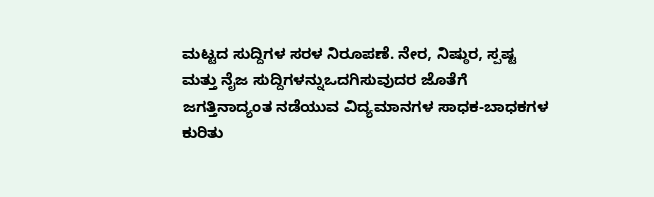ಮಟ್ಟದ ಸುದ್ದಿಗಳ ಸರಳ ನಿರೂಪಣೆ. ನೇರ, ನಿಷ್ಠುರ, ಸ್ಪಷ್ಟ ಮತ್ತು ನೈಜ ಸುದ್ದಿಗಳನ್ನುಒದಗಿಸುವುದರ ಜೊತೆಗೆ ಜಗತ್ತಿನಾದ್ಯಂತ ನಡೆಯುವ ವಿದ್ಯಮಾನಗಳ ಸಾಧಕ-ಬಾಧಕಗಳ ಕುರಿತು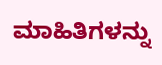ಮಾಹಿತಿಗಳನ್ನು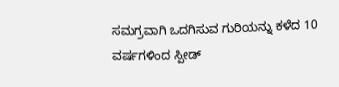ಸಮಗ್ರವಾಗಿ ಒದಗಿಸುವ ಗುರಿಯನ್ನು ಕಳೆದ 10 ವರ್ಷಗಳಿಂದ ಸ್ಪೀಡ್‌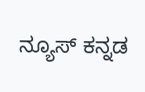ನ್ಯೂಸ್‌ ಕನ್ನಡ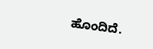ಹೊಂದಿದೆ.